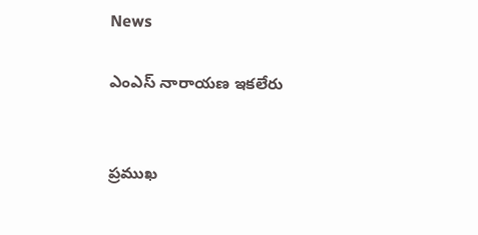News

ఎంఎస్ నారాయణ ఇకలేరు


ప్రముఖ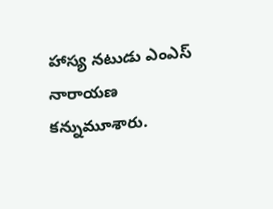హాస్య నటుడు ఎంఎస్ నారాయణ కన్నుమూశారు.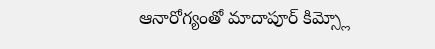ఆనారోగ్యంతో మాదాపూర్ కిమ్స్లో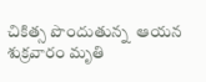చికిత్స పొందుతున్న  ఆయన శుక్రవారం మృతి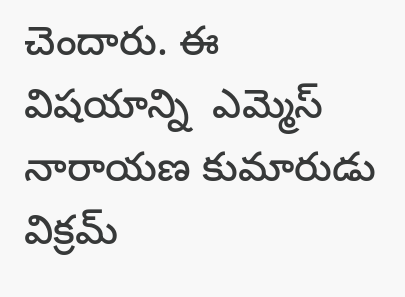చెందారు. ఈ విషయాన్ని  ఎమ్మెస్ నారాయణ కుమారుడు విక్రమ్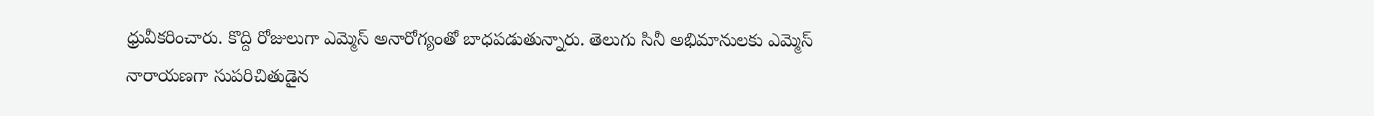ధ్రువీకరించారు. కొద్ది రోజులుగా ఎమ్మెస్ అనారోగ్యంతో బాధపడుతున్నారు. తెలుగు సినీ అభిమానులకు ఎమ్మెస్ నారాయణగా సుపరిచితుడైన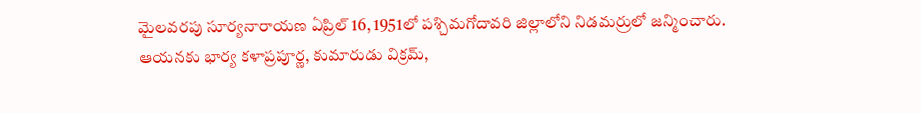మైలవరపు సూర్యనారాయణ ఏప్రిల్ 16, 1951లో పశ్చిమగోదావరి జిల్లాలోని నిడమర్రులో జన్మించారు. ఆయనకు భార్య కళాప్రపూర్ణ, కుమారుడు విక్రమ్,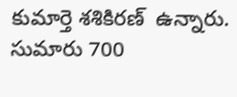కుమార్తె శశికిరణ్  ఉన్నారు. సుమారు 700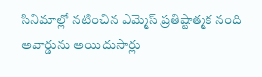సినిమాల్లో నటించిన ఎమ్మెస్ ప్రతిష్టాత్మక నంది అవార్డును అయిదుసార్లు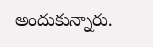అందుకున్నారు.